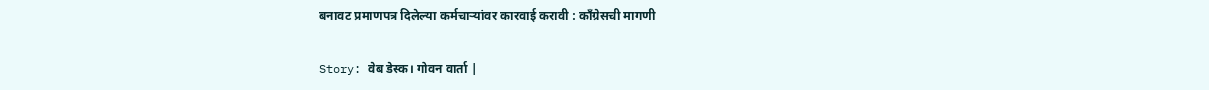बनावट प्रमाणपत्र दिलेल्या कर्मचाऱ्यांवर कारवाई करावी : काँग्रेसची मागणी

Story: वेब डेस्क। गोवन वार्ता |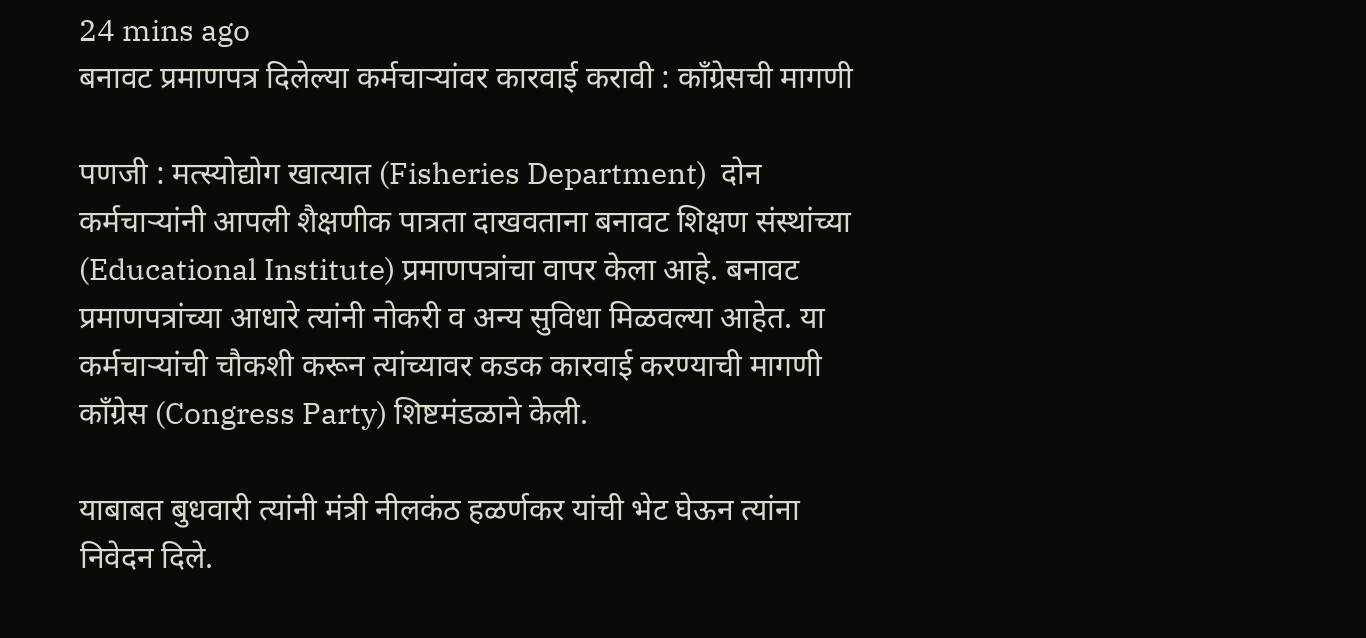24 mins ago
बनावट प्रमाणपत्र दिलेल्या कर्मचाऱ्यांवर कारवाई करावी : काँग्रेसची मागणी

पणजी : मत्स्योद्योग खात्यात (Fisheries Department)  दोन कर्मचाऱ्यांनी आपली शैक्षणीक पात्रता दाखवताना बनावट शिक्षण संस्थांच्या (Educational Institute) प्रमाणपत्रांचा वापर केला आहे. बनावट प्रमाणपत्रांच्या आधारे त्यांनी नोकरी व अन्य सुविधा मिळवल्या आहेत. या कर्मचाऱ्यांची चौकशी करून त्यांच्यावर कडक कारवाई करण्याची मागणी काँग्रेस (Congress Party) शिष्टमंडळाने केली.

याबाबत बुधवारी त्यांनी मंत्री नीलकंठ हळर्णकर यांची भेट घेऊन त्यांना निवेदन दिले.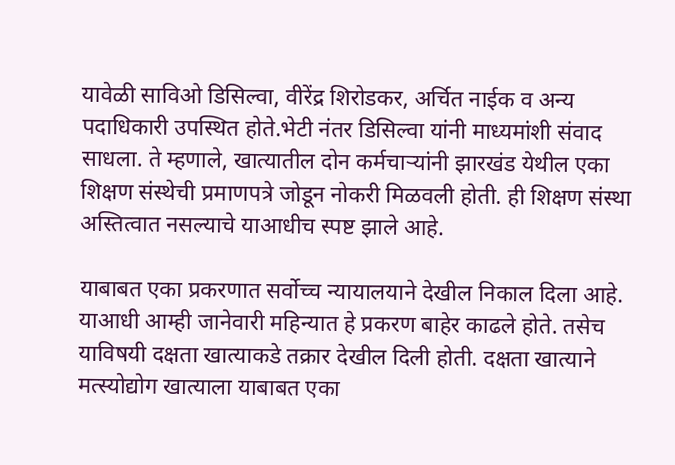यावेळी साविओ डिसिल्वा, वीरेंद्र शिरोडकर, अर्चित नाईक व अन्य पदाधिकारी उपस्थित होते.भेटी नंतर डिसिल्वा यांनी माध्यमांशी संवाद साधला. ते म्हणाले, खात्यातील दोन कर्मचाऱ्यांनी झारखंड येथील एका शिक्षण संस्थेची प्रमाणपत्रे जोडून नोकरी मिळवली होती. ही शिक्षण संस्था अस्तित्वात नसल्याचे याआधीच स्पष्ट झाले आहे.

याबाबत एका प्रकरणात सर्वोच्च न्यायालयाने देखील निकाल दिला आहे. याआधी आम्ही जानेवारी महिन्यात हे प्रकरण बाहेर काढले होते. तसेच याविषयी दक्षता खात्याकडे तक्रार देखील दिली होती. दक्षता खात्याने मत्स्योद्योग खात्याला याबाबत एका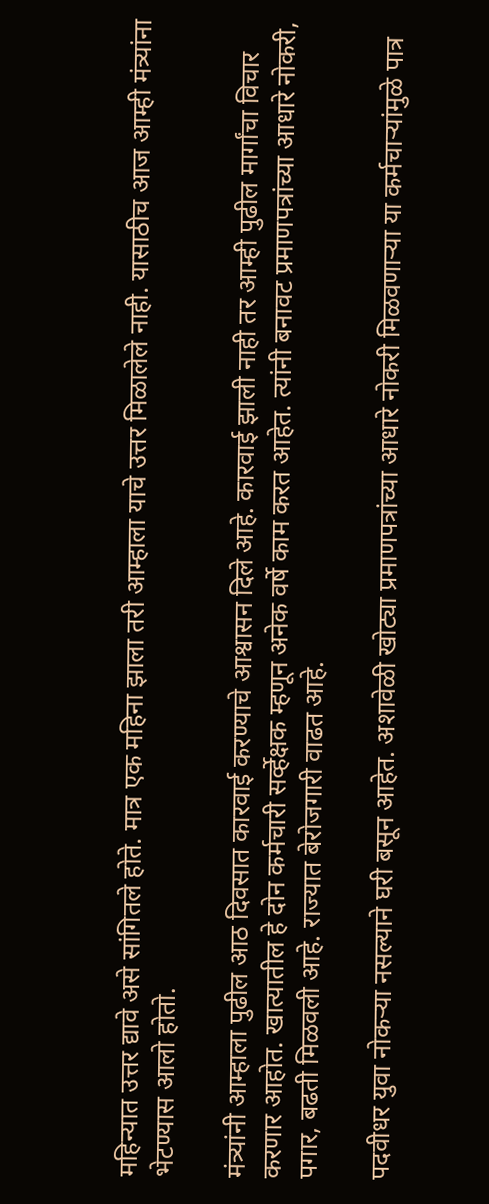महिन्यात उत्तर द्यावे असे सांगितले होते. मात्र एक महिना झाला तरी आम्हाला याचे उत्तर मिळालेले नाही. यासाठीच आज आम्ही मंत्र्यांना भेटण्यास आलो होतो.

मंत्र्यांनी आम्हाला पुढील आठ दिवसात कारवाई करण्याचे आश्वासन दिले आहे. कारवाई झाली नाही तर आम्ही पुढील मार्गांचा विचार करणार आहोत. खात्यातील हे दोन कर्मचारी सर्व्हेक्षक म्हणून अनेक वर्षे काम करत आहेत. त्यांनी बनावट प्रमाणपत्रांच्या आधारे नोकरी, पगार, बढती मिळवली आहे. राज्यात बेरोजगारी वाढत आहे.

पदवीधर युवा नोकऱ्या नसल्याने घरी बसून आहेत. अशावेळी खोट्या प्रमाणपत्रांच्या आधारे नोकरी मिळवणाऱ्या या कर्मचाऱ्यांमुळे पात्र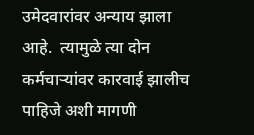उमेदवारांवर अन्याय झाला आहे.  त्यामुळे त्या दोन कर्मचाऱ्यांवर कारवाई झालीच पाहिजे अशी मागणी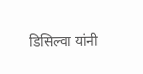डिसिल्वा यांनी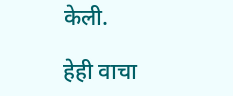केली.

हेही वाचा